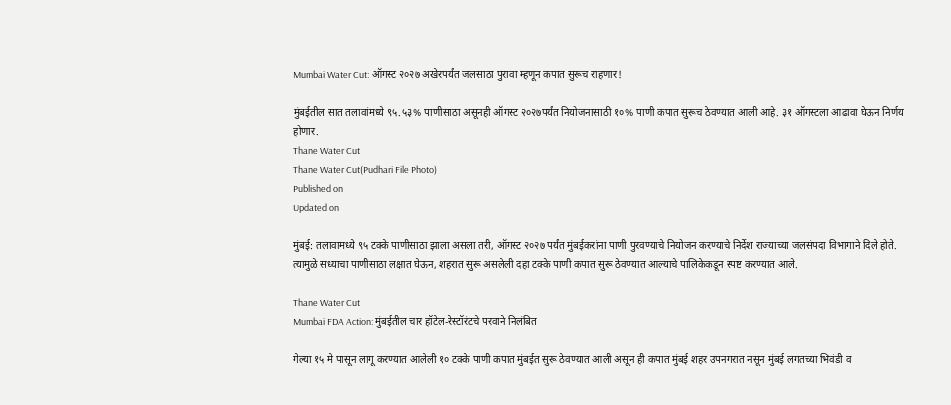Mumbai Water Cut: ऑगस्ट २०२७ अखेरपर्यंत जलसाठा पुरावा म्हणून कपात सुरूच राहणार!

मुंबईतील सात तलावांमध्ये ९५.५३% पाणीसाठा असूनही ऑगस्ट २०२७पर्यंत नियोजनासाठी १०% पाणी कपात सुरूच ठेवण्यात आली आहे. ३१ ऑगस्टला आढावा घेऊन निर्णय होणार.
Thane Water Cut
Thane Water Cut(Pudhari File Photo)
Published on
Updated on

मुंबई: तलावामध्ये ९५ टक्के पाणीसाठा झाला असला तरी, ऑगस्ट २०२७ पर्यंत मुंबईकरांना पाणी पुरवण्याचे नियोजन करण्याचे निर्देश राज्याच्या जलसंपदा विभागाने दिले होते. त्यामुळे सध्याचा पाणीसाठा लक्षात घेऊन, शहरात सुरू असलेली दहा टक्के पाणी कपात सुरू ठेवण्यात आल्याचे पालिकेकडून स्पष्ट करण्यात आले.

Thane Water Cut
Mumbai FDA Action: मुंबईतील चार हॉटेल-रेस्टॉरंटचे परवाने निलंबित

गेल्या १५ मे पासून लागू करण्यात आलेली १० टक्के पाणी कपात मुंबईत सुरू ठेवण्यात आली असून ही कपात मुंबई शहर उपनगरात नसून मुंबई लगतच्या भिवंडी व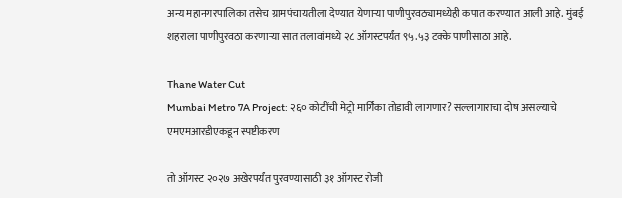अन्य महानगरपालिका तसेच ग्रामपंचायतीला देण्यात येणाऱ्या पाणीपुरवठ्यामध्येही कपात करण्यात आली आहे. मुंबई शहराला पाणीपुरवठा करणाऱ्या सात तलावांमध्ये २८ ऑगस्टपर्यंत ९५.५३ टक्के पाणीसाठा आहे.

Thane Water Cut
Mumbai Metro 7A Project: २६० कोटींची मेट्रो मार्गिका तोडावी लागणार? सल्लागाराचा दोष असल्याचे एमएमआरडीएकडून स्पष्टीकरण

तो ऑगस्ट २०२७ अखेरपर्यंत पुरवण्यासाठी ३१ ऑगस्ट रोजी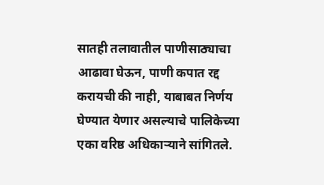सातही तलावातील पाणीसाठ्याचा आढावा घेऊन, पाणी कपात रद्द करायची की नाही, याबाबत निर्णय घेण्यात येणार असल्याचे पालिकेच्या एका वरिष्ठ अधिकाऱ्याने सांगितले.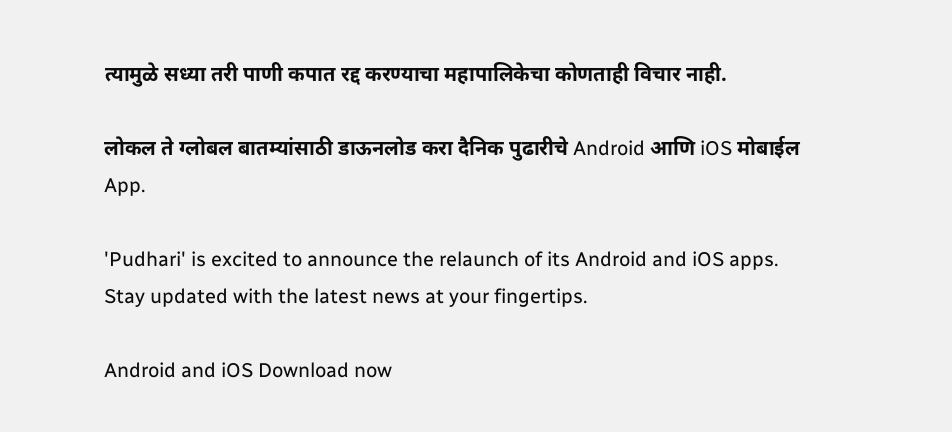त्यामुळे सध्या तरी पाणी कपात रद्द करण्याचा महापालिकेचा कोणताही विचार नाही.

लोकल ते ग्लोबल बातम्यांसाठी डाऊनलोड करा दैनिक पुढारीचे Android आणि iOS मोबाईल App.

'Pudhari' is excited to announce the relaunch of its Android and iOS apps. Stay updated with the latest news at your fingertips.

Android and iOS Download now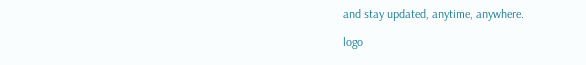and stay updated, anytime, anywhere.

logo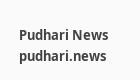Pudhari News
pudhari.news